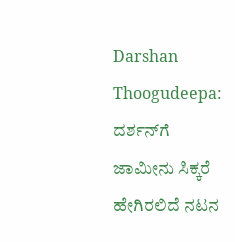Darshan Thoogudeepa: ದರ್ಶನ್‌ಗೆ ಜಾಮೀನು ಸಿಕ್ಕರೆ ಹೇಗಿರಲಿದೆ ನಟನ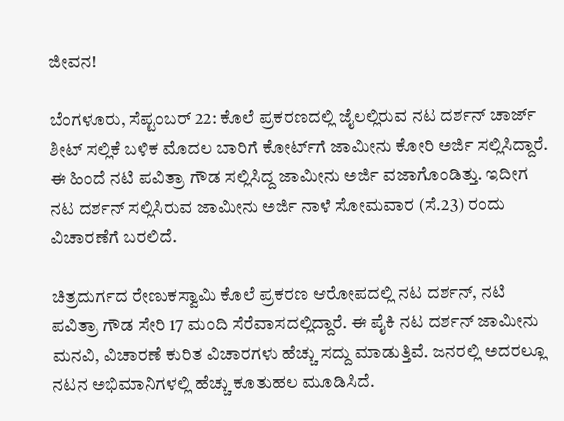ಜೀವನ!

ಬೆಂಗಳೂರು, ಸೆಪ್ಟಂಬರ್ 22: ಕೊಲೆ ಪ್ರಕರಣದಲ್ಲಿ ಜೈಲಲ್ಲಿರುವ ನಟ ದರ್ಶನ್ ಚಾರ್ಜ್ ಶೀಟ್ ಸಲ್ಲಿಕೆ ಬಳಿಕ ಮೊದಲ ಬಾರಿಗೆ ಕೋರ್ಟ್‌ಗೆ ಜಾಮೀನು ಕೋರಿ ಅರ್ಜಿ ಸಲ್ಲಿಸಿದ್ದಾರೆ. ಈ ಹಿಂದೆ ನಟಿ ಪವಿತ್ರಾ ಗೌಡ ಸಲ್ಲಿಸಿದ್ದ ಜಾಮೀನು ಅರ್ಜಿ ವಜಾಗೊಂಡಿತ್ತು. ಇದೀಗ ನಟ ದರ್ಶನ್ ಸಲ್ಲಿಸಿರುವ ಜಾಮೀನು ಅರ್ಜಿ ನಾಳೆ ಸೋಮವಾರ (ಸೆ.23) ರಂದು ವಿಚಾರಣೆಗೆ ಬರಲಿದೆ.

ಚಿತ್ರದುರ್ಗದ ರೇಣುಕಸ್ವಾಮಿ ಕೊಲೆ ಪ್ರಕರಣ ಆರೋಪದಲ್ಲಿ ನಟ ದರ್ಶನ್, ನಟಿ ಪವಿತ್ರಾ ಗೌಡ ಸೇರಿ 17 ಮಂದಿ ಸೆರೆವಾಸದಲ್ಲಿದ್ದಾರೆ. ಈ ಪೈಕಿ ನಟ ದರ್ಶನ್ ಜಾಮೀನು ಮನವಿ, ವಿಚಾರಣೆ ಕುರಿತ ವಿಚಾರಗಳು ಹೆಚ್ಚು ಸದ್ದು ಮಾಡುತ್ತಿವೆ. ಜನರಲ್ಲಿ ಅದರಲ್ಲೂ ನಟನ ಅಭಿಮಾನಿಗಳಲ್ಲಿ ಹೆಚ್ಚು ಕೂತುಹಲ ಮೂಡಿಸಿದೆ.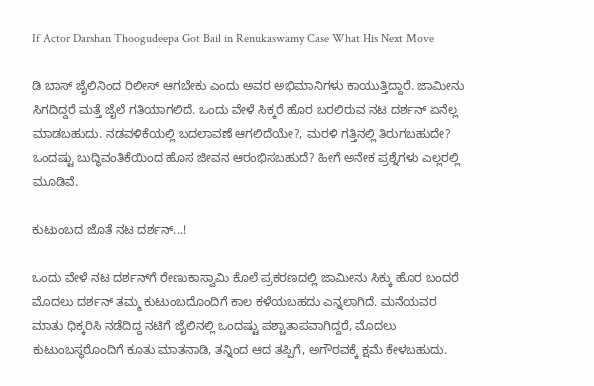If Actor Darshan Thoogudeepa Got Bail in Renukaswamy Case What His Next Move

ಡಿ ಬಾಸ್‌ ಜೈಲಿನಿಂದ ರಿಲೀಸ್ ಆಗಬೇಕು ಎಂದು ಅವರ ಅಭಿಮಾನಿಗಳು ಕಾಯುತ್ತಿದ್ದಾರೆ. ಜಾಮೀನು ಸಿಗದಿದ್ದರೆ ಮತ್ತೆ ಜೈಲೆ ಗತಿಯಾಗಲಿದೆ. ಒಂದು ವೇಳೆ ಸಿಕ್ಕರೆ ಹೊರ ಬರಲಿರುವ ನಟ ದರ್ಶನ್ ಏನೆಲ್ಲ ಮಾಡಬಹುದು. ನಡವಳಿಕೆಯಲ್ಲಿ ಬದಲಾವಣೆ ಆಗಲಿದೆಯೇ?, ಮರಳಿ ಗತ್ತಿನಲ್ಲಿ ತಿರುಗಬಹುದೇ? ಒಂದಷ್ಟು ಬುದ್ಧಿವಂತಿಕೆಯಿಂದ ಹೊಸ ಜೀವನ ಆರಂಭಿಸಬಹುದೆ? ಹೀಗೆ ಅನೇಕ ಪ್ರಶ್ನೆಗಳು ಎಲ್ಲರಲ್ಲಿ ಮೂಡಿವೆ.

ಕುಟುಂಬದ ಜೊತೆ ನಟ ದರ್ಶನ್...!

ಒಂದು ವೇಳೆ ನಟ ದರ್ಶನ್‌ಗೆ ರೇಣುಕಾಸ್ವಾಮಿ ಕೊಲೆ ಪ್ರಕರಣದಲ್ಲಿ ಜಾಮೀನು ಸಿಕ್ಕು ಹೊರ ಬಂದರೆ ಮೊದಲು ದರ್ಶನ್ ತಮ್ಮ ಕುಟುಂಬದೊಂದಿಗೆ ಕಾಲ ಕಳೆಯಬಹದು ಎನ್ನಲಾಗಿದೆ. ಮನೆಯವರ ಮಾತು ಧಿಕ್ಕರಿಸಿ ನಡೆದಿದ್ದ ನಟಿಗೆ ಜೈಲಿನಲ್ಲಿ ಒಂದಷ್ಟು ಪಶ್ಚಾತಾಪವಾಗಿದ್ದರೆ, ಮೊದಲು ಕುಟುಂಬಸ್ಥರೊಂದಿಗೆ ಕೂತು ಮಾತನಾಡಿ, ತನ್ನಿಂದ ಆದ ತಪ್ಪಿಗೆ, ಅಗೌರವಕ್ಕೆ ಕ್ಷಮೆ ಕೇಳಬಹುದು.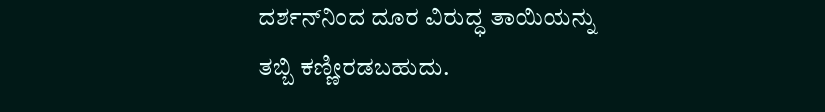ದರ್ಶನ್‌ನಿಂದ ದೂರ ವಿರುದ್ಧ ತಾಯಿಯನ್ನು ತಬ್ಬಿ ಕಣ್ಣೀರಡಬಹುದು.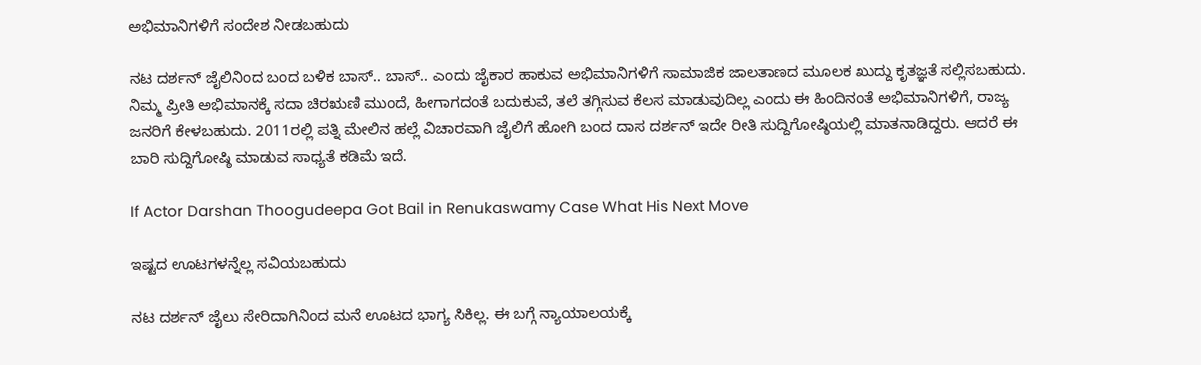ಅಭಿಮಾನಿಗಳಿಗೆ ಸಂದೇಶ ನೀಡಬಹುದು

ನಟ ದರ್ಶನ್ ಜೈಲಿನಿಂದ ಬಂದ ಬಳಿಕ ಬಾಸ್.. ಬಾಸ್.. ಎಂದು ಜೈಕಾರ ಹಾಕುವ ಅಭಿಮಾನಿಗಳಿಗೆ ಸಾಮಾಜಿಕ ಜಾಲತಾಣದ ಮೂಲಕ ಖುದ್ದು ಕೃತಜ್ಞತೆ ಸಲ್ಲಿಸಬಹುದು. ನಿಮ್ಮ ಪ್ರೀತಿ ಅಭಿಮಾನಕ್ಕೆ ಸದಾ ಚಿರಋಣಿ ಮುಂದೆ, ಹೀಗಾಗದಂತೆ ಬದುಕುವೆ, ತಲೆ ತಗ್ಗಿಸುವ ಕೆಲಸ ಮಾಡುವುದಿಲ್ಲ ಎಂದು ಈ ಹಿಂದಿನಂತೆ ಅಭಿಮಾನಿಗಳಿಗೆ, ರಾಜ್ಯ ಜನರಿಗೆ ಕೇಳಬಹುದು. 2011ರಲ್ಲಿ ಪತ್ನಿ ಮೇಲಿನ ಹಲ್ಲೆ ವಿಚಾರವಾಗಿ ಜೈಲಿಗೆ ಹೋಗಿ ಬಂದ ದಾಸ ದರ್ಶನ್ ಇದೇ ರೀತಿ ಸುದ್ದಿಗೋಷ್ಠಿಯಲ್ಲಿ ಮಾತನಾಡಿದ್ದರು. ಆದರೆ ಈ ಬಾರಿ ಸುದ್ದಿಗೋಷ್ಠಿ ಮಾಡುವ ಸಾಧ್ಯತೆ ಕಡಿಮೆ ಇದೆ.

If Actor Darshan Thoogudeepa Got Bail in Renukaswamy Case What His Next Move

ಇಷ್ಟದ ಊಟಗಳನ್ನೆಲ್ಲ ಸವಿಯಬಹುದು

ನಟ ದರ್ಶನ್ ಜೈಲು ಸೇರಿದಾಗಿನಿಂದ ಮನೆ ಊಟದ ಭಾಗ್ಯ ಸಿಕಿಲ್ಲ. ಈ ಬಗ್ಗೆ ನ್ಯಾಯಾಲಯಕ್ಕೆ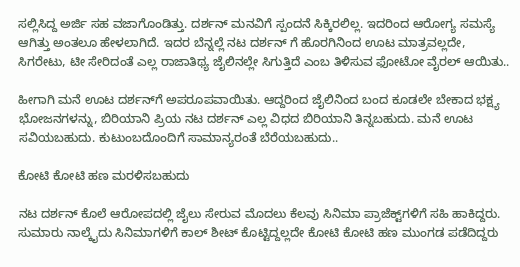ಸಲ್ಲಿಸಿದ್ದ ಅರ್ಜಿ ಸಹ ವಜಾಗೊಂಡಿತ್ತು. ದರ್ಶನ್ ಮನವಿಗೆ ಸ್ಪಂದನೆ ಸಿಕ್ಕಿರಲಿಲ್ಲ. ಇದರಿಂದ ಆರೋಗ್ಯ ಸಮಸ್ಯೆ ಆಗಿತ್ತು ಅಂತಲೂ ಹೇಳಲಾಗಿದೆ. ಇದರ ಬೆನ್ನಲ್ಲೆ ನಟ ದರ್ಶನ್ ಗೆ ಹೊರಗಿನಿಂದ ಊಟ ಮಾತ್ರವಲ್ಲದೇ, ಸಿಗರೇಟು, ಟೀ ಸೇರಿದಂತೆ ಎಲ್ಲ ರಾಜಾತಿಥ್ಯ ಜೈಲಿನಲ್ಲೇ ಸಿಗುತ್ತಿದೆ ಎಂಬ ತಿಳಿಸುವ ಫೋಟೋ ವೈರಲ್ ಆಯಿತು..

ಹೀಗಾಗಿ ಮನೆ ಊಟ ದರ್ಶನ್‌ಗೆ ಅಪರೂಪವಾಯಿತು. ಆದ್ದರಿಂದ ಜೈಲಿನಿಂದ ಬಂದ ಕೂಡಲೇ ಬೇಕಾದ ಭಕ್ಷ್ಯ ಭೋಜನಗಳನ್ನು, ಬಿರಿಯಾನಿ ಪ್ರಿಯ ನಟ ದರ್ಶನ್ ಎಲ್ಲ ವಿಧದ ಬಿರಿಯಾನಿ ತಿನ್ನಬಹುದು. ಮನೆ ಊಟ ಸವಿಯಬಹುದು. ಕುಟುಂಬದೊಂದಿಗೆ ಸಾಮಾನ್ಯರಂತೆ ಬೆರೆಯಬಹುದು..

ಕೋಟಿ ಕೋಟಿ ಹಣ ಮರಳಿಸಬಹುದು

ನಟ ದರ್ಶನ್ ಕೊಲೆ ಆರೋಪದಲ್ಲಿ ಜೈಲು ಸೇರುವ ಮೊದಲು ಕೆಲವು ಸಿನಿಮಾ ಪ್ರಾಜೆಕ್ಟ್‌ಗಳಿಗೆ ಸಹಿ ಹಾಕಿದ್ದರು. ಸುಮಾರು ನಾಲ್ಕೈದು ಸಿನಿಮಾಗಳಿಗೆ ಕಾಲ್ ಶೀಟ್ ಕೊಟ್ಟಿದ್ದಲ್ಲದೇ ಕೋಟಿ ಕೋಟಿ ಹಣ ಮುಂಗಡ ಪಡೆದಿದ್ದರು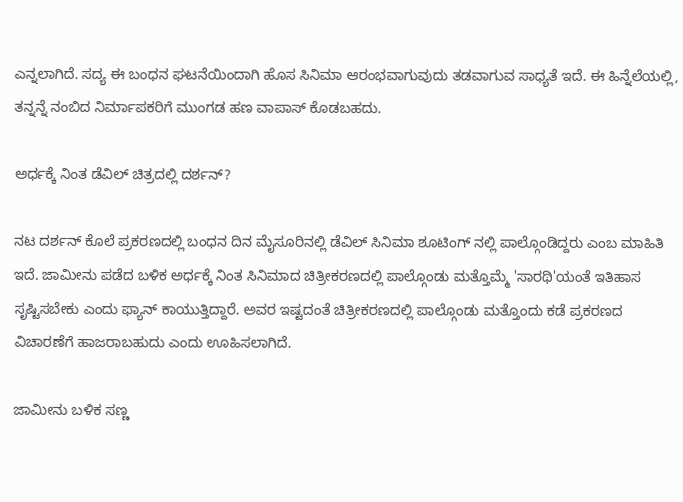ಎನ್ನಲಾಗಿದೆ. ಸದ್ಯ ಈ ಬಂಧನ ಘಟನೆಯಿಂದಾಗಿ ಹೊಸ ಸಿನಿಮಾ ಆರಂಭವಾಗುವುದು ತಡವಾಗುವ ಸಾಧ್ಯತೆ ಇದೆ. ಈ ಹಿನ್ನೆಲೆಯಲ್ಲಿ, ತನ್ನನ್ನೆ ನಂಬಿದ ನಿರ್ಮಾಪಕರಿಗೆ ಮುಂಗಡ ಹಣ ವಾಪಾಸ್ ಕೊಡಬಹದು.

ಅರ್ಧಕ್ಕೆ ನಿಂತ ಡೆವಿಲ್‌ ಚಿತ್ರದಲ್ಲಿ ದರ್ಶನ್?

ನಟ ದರ್ಶನ್ ಕೊಲೆ ಪ್ರಕರಣದಲ್ಲಿ ಬಂಧನ ದಿನ ಮೈಸೂರಿನಲ್ಲಿ ಡೆವಿಲ್ ಸಿನಿಮಾ ಶೂಟಿಂಗ್ ನಲ್ಲಿ ಪಾಲ್ಗೊಂಡಿದ್ದರು ಎಂಬ ಮಾಹಿತಿ ಇದೆ. ಜಾಮೀನು ಪಡೆದ ಬಳಿಕ ಅರ್ಧಕ್ಕೆ ನಿಂತ ಸಿನಿಮಾದ ಚಿತ್ರೀಕರಣದಲ್ಲಿ ಪಾಲ್ಗೊಂಡು ಮತ್ತೊಮ್ಮೆ 'ಸಾರಥಿ'ಯಂತೆ ಇತಿಹಾಸ ಸೃಷ್ಟಿಸಬೇಕು ಎಂದು ಫ್ಯಾನ್ ಕಾಯುತ್ತಿದ್ದಾರೆ. ಅವರ ಇಷ್ಟದಂತೆ ಚಿತ್ರೀಕರಣದಲ್ಲಿ ಪಾಲ್ಗೊಂಡು ಮತ್ತೊಂದು ಕಡೆ ಪ್ರಕರಣದ ವಿಚಾರಣೆಗೆ ಹಾಜರಾಬಹುದು ಎಂದು ಊಹಿಸಲಾಗಿದೆ.

ಜಾಮೀನು ಬಳಿಕ ಸಣ್ಣ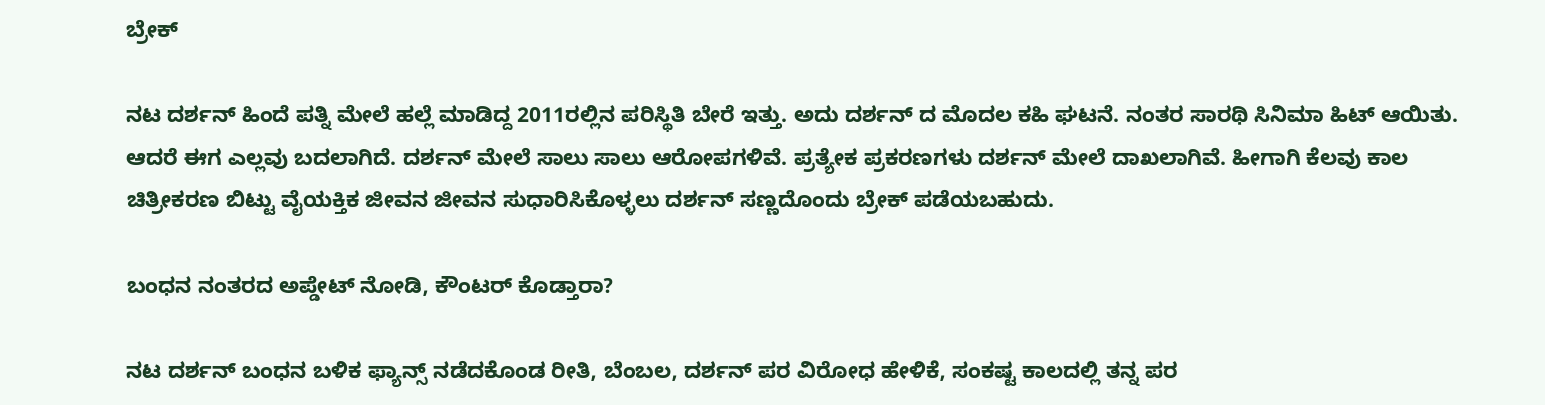ಬ್ರೇಕ್

ನಟ ದರ್ಶನ್ ಹಿಂದೆ ಪತ್ನಿ ಮೇಲೆ ಹಲ್ಲೆ ಮಾಡಿದ್ದ 2011ರಲ್ಲಿನ ಪರಿಸ್ಥಿತಿ ಬೇರೆ ಇತ್ತು. ಅದು ದರ್ಶನ್‌ ದ ಮೊದಲ ಕಹಿ ಘಟನೆ. ನಂತರ ಸಾರಥಿ ಸಿನಿಮಾ ಹಿಟ್ ಆಯಿತು. ಆದರೆ ಈಗ ಎಲ್ಲವು ಬದಲಾಗಿದೆ. ದರ್ಶನ್ ಮೇಲೆ ಸಾಲು ಸಾಲು ಆರೋಪಗಳಿವೆ. ಪ್ರತ್ಯೇಕ ಪ್ರಕರಣಗಳು ದರ್ಶನ್ ಮೇಲೆ ದಾಖಲಾಗಿವೆ. ಹೀಗಾಗಿ ಕೆಲವು ಕಾಲ ಚಿತ್ರೀಕರಣ ಬಿಟ್ಟು ವೈಯಕ್ತಿಕ ಜೀವನ ಜೀವನ ಸುಧಾರಿಸಿಕೊಳ್ಳಲು ದರ್ಶನ್ ಸಣ್ಣದೊಂದು ಬ್ರೇಕ್ ಪಡೆಯಬಹುದು.

ಬಂಧನ ನಂತರದ ಅಪ್ಡೇಟ್ ನೋಡಿ, ಕೌಂಟರ್ ಕೊಡ್ತಾರಾ?

ನಟ ದರ್ಶನ್ ಬಂಧನ ಬಳಿಕ ಫ್ಯಾನ್ಸ್ ನಡೆದಕೊಂಡ ರೀತಿ, ಬೆಂಬಲ, ದರ್ಶನ್ ಪರ ವಿರೋಧ ಹೇಳಿಕೆ, ಸಂಕಷ್ಟ ಕಾಲದಲ್ಲಿ ತನ್ನ ಪರ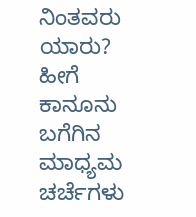ನಿಂತವರು ಯಾರು? ಹೀಗೆ ಕಾನೂನು ಬಗೆಗಿನ ಮಾಧ್ಯಮ ಚರ್ಚೆಗಳು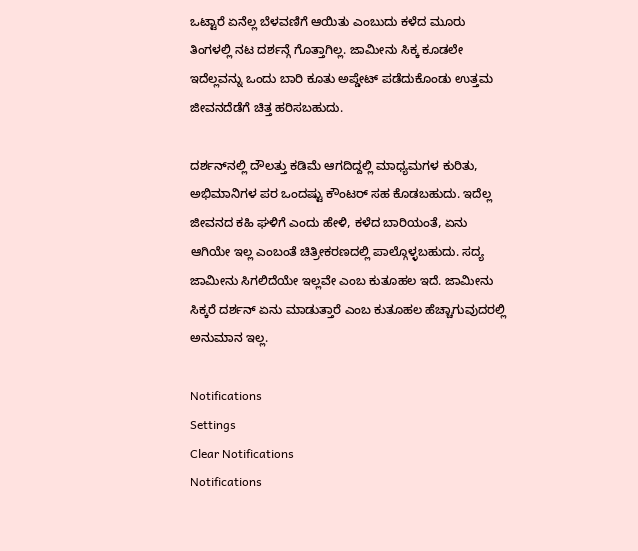ಒಟ್ಟಾರೆ ಏನೆಲ್ಲ ಬೆಳವಣಿಗೆ ಆಯಿತು ಎಂಬುದು ಕಳೆದ ಮೂರು ತಿಂಗಳಲ್ಲಿ ನಟ ದರ್ಶನ್ಗೆ ಗೊತ್ತಾಗಿಲ್ಲ. ಜಾಮೀನು ಸಿಕ್ಕ ಕೂಡಲೇ ಇದೆಲ್ಲವನ್ನು ಒಂದು ಬಾರಿ ಕೂತು ಅಪ್ಡೇಟ್ ಪಡೆದುಕೊಂಡು ಉತ್ತಮ ಜೀವನದೆಡೆಗೆ ಚಿತ್ತ ಹರಿಸಬಹುದು.

ದರ್ಶನ್‌ನಲ್ಲಿ ದೌಲತ್ತು ಕಡಿಮೆ ಆಗದಿದ್ದಲ್ಲಿ ಮಾಧ್ಯಮಗಳ ಕುರಿತು, ಅಭಿಮಾನಿಗಳ ಪರ ಒಂದಷ್ಟು ಕೌಂಟರ್ ಸಹ ಕೊಡಬಹುದು. ಇದೆಲ್ಲ ಜೀವನದ ಕಹಿ ಘಳಿಗೆ ಎಂದು ಹೇಳಿ, ಕಳೆದ ಬಾರಿಯಂತೆ, ಏನು ಆಗಿಯೇ ಇಲ್ಲ ಎಂಬಂತೆ ಚಿತ್ರೀಕರಣದಲ್ಲಿ ಪಾಲ್ಗೊಳ್ಳಬಹುದು. ಸದ್ಯ ಜಾಮೀನು ಸಿಗಲಿದೆಯೇ ಇಲ್ಲವೇ ಎಂಬ ಕುತೂಹಲ ಇದೆ. ಜಾಮೀನು ಸಿಕ್ಕರೆ ದರ್ಶನ್ ಏನು ಮಾಡುತ್ತಾರೆ ಎಂಬ ಕುತೂಹಲ ಹೆಚ್ಚಾಗುವುದರಲ್ಲಿ ಅನುಮಾನ ಇಲ್ಲ.

Notifications
Settings
Clear Notifications
Notifications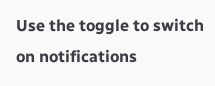Use the toggle to switch on notifications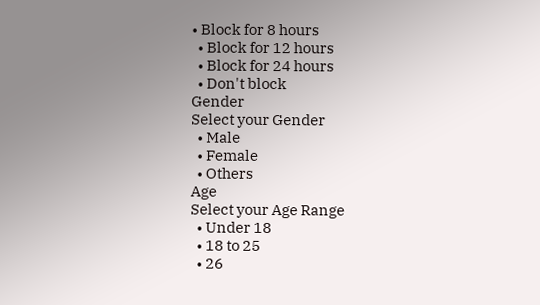• Block for 8 hours
  • Block for 12 hours
  • Block for 24 hours
  • Don't block
Gender
Select your Gender
  • Male
  • Female
  • Others
Age
Select your Age Range
  • Under 18
  • 18 to 25
  • 26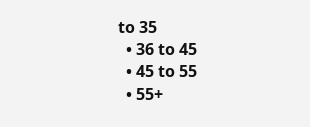to 35
  • 36 to 45
  • 45 to 55
  • 55+